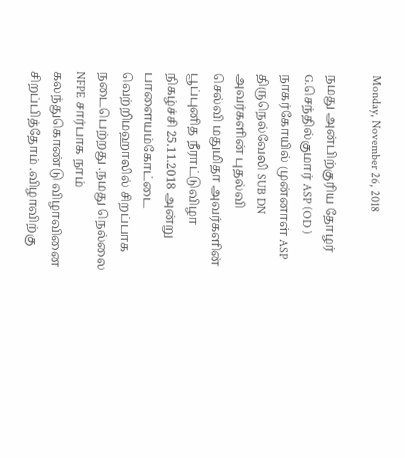Monday, November 26, 2018

நமது அன்பிற்குரிய தோழர் G.செந்தில்குமார் ASP (OD ) நாகர்கோயில் முன்னாள் ASP திருநெல்வேலி SUB DN அவர்களின் புதல்வி
செல்வி மதுமிதா அவர்களின் பூப்புனித நீராட்டுவிழா நிகழ்ச்சி 25.11.2018 அன்று பாளையம்கோட்டை வெற்றிமஹாலில் சிறப்பாக நடைபெற்றது .நமது நெல்லை NFPE சார்பாக நாம் கலந்துகொண்டு விழாவினை சிறப்பித்தோம் .விழாவிற்கு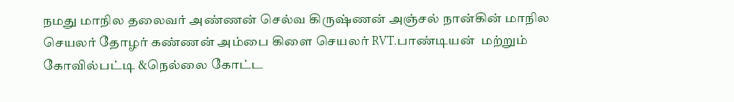நமது மாநில தலைவர் அண்ணன் செல்வ கிருஷ்ணன் அஞ்சல் நான்கின் மாநில செயலர் தோழர் கண்ணன் அம்பை கிளை செயலர் RVT.பாண்டியன்  மற்றும் கோவில்பட்டி &நெல்லை கோட்ட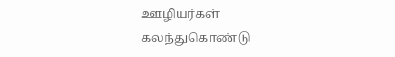ஊழியர்கள் கலந்துகொண்டு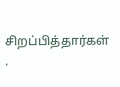சிறப்பித்தார்கள் .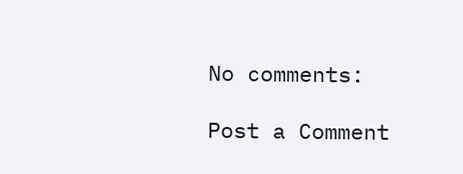No comments:

Post a Comment